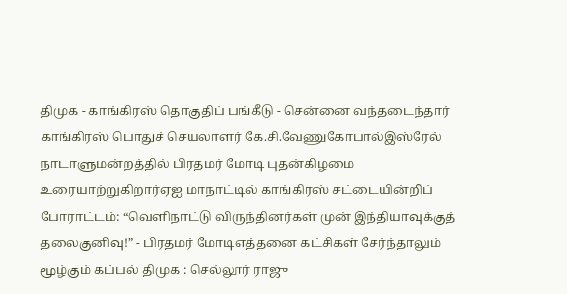திமுக - காங்கிரஸ் தொகுதிப் பங்கீடு - சென்னை வந்தடைந்தார் காங்கிரஸ் பொதுச் செயலாளர் கே.சி.வேணுகோபால்இஸ்ரேல் நாடாளுமன்றத்தில் பிரதமர் மோடி புதன்கிழமை உரையாற்றுகிறார்ஏஐ மாநாட்டில் காங்கிரஸ் சட்டையின்றிப் போராட்டம்: “வெளிநாட்டு விருந்தினர்கள் முன் இந்தியாவுக்குத் தலைகுனிவு!” - பிரதமர் மோடிஎத்தனை கட்சிகள் சேர்ந்தாலும் மூழ்கும் கப்பல் திமுக : செல்லூர் ராஜு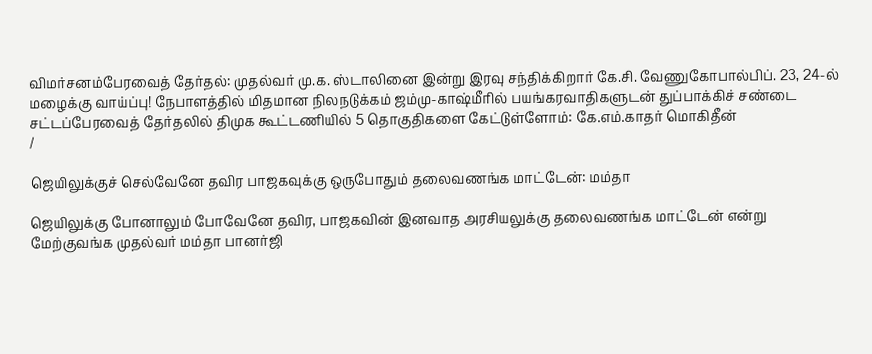விமர்சனம்பேரவைத் தேர்தல்: முதல்வர் மு.க. ஸ்டாலினை இன்று இரவு சந்திக்கிறார் கே.சி. வேணுகோபால்பிப். 23, 24-ல் மழைக்கு வாய்ப்பு! நேபாளத்தில் மிதமான நிலநடுக்கம் ஜம்மு-காஷ்மீரில் பயங்கரவாதிகளுடன் துப்பாக்கிச் சண்டை சட்டப்பேரவைத் தேர்தலில் திமுக கூட்டணியில் 5 தொகுதிகளை கேட்டுள்ளோம்: கே.எம்.காதர் மொகிதீன்
/

ஜெயிலுக்குச் செல்வேனே தவிர பாஜகவுக்கு ஒருபோதும் தலைவணங்க மாட்டேன்: மம்தா

ஜெயிலுக்கு போனாலும் போவேனே தவிர, பாஜகவின் இனவாத அரசியலுக்கு தலைவணங்க மாட்டேன் என்று மேற்குவங்க முதல்வர் மம்தா பானர்ஜி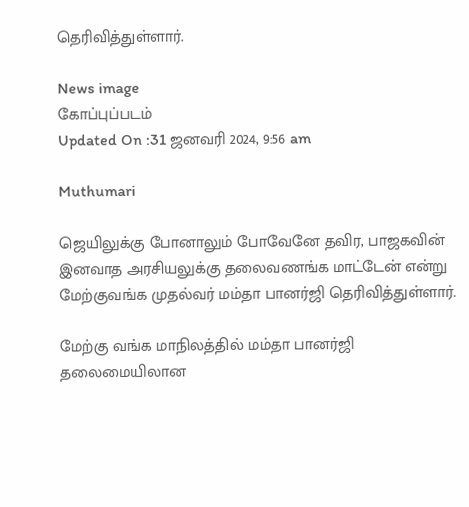தெரிவித்துள்ளார்.

News image
கோப்புப்படம்
Updated On :31 ஜனவரி 2024, 9:56 am

Muthumari

ஜெயிலுக்கு போனாலும் போவேனே தவிர, பாஜகவின் இனவாத அரசியலுக்கு தலைவணங்க மாட்டேன் என்று மேற்குவங்க முதல்வர் மம்தா பானர்ஜி தெரிவித்துள்ளார்.

மேற்கு வங்க மாநிலத்தில் மம்தா பானர்ஜி தலைமையிலான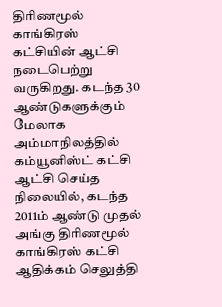திரிணமூல் காங்கிரஸ் கட்சியின் ஆட்சி நடைபெற்று வருகிறது. கடந்த 30 ஆண்டுகளுக்கும் மேலாக அம்மாநிலத்தில் கம்யூனிஸ்ட் கட்சி ஆட்சி செய்த நிலையில், கடந்த 2011ம் ஆண்டு முதல் அங்கு திரிணமூல் காங்கிரஸ் கட்சி ஆதிக்கம் செலுத்தி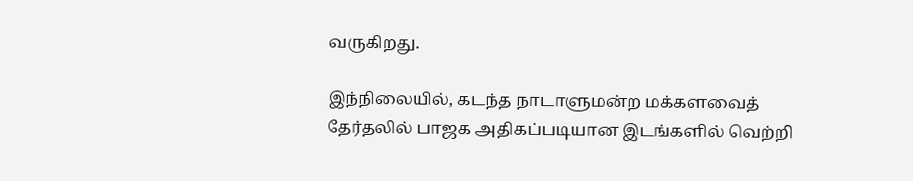வருகிறது.

இந்நிலையில், கடந்த நாடாளுமன்ற மக்களவைத் தேர்தலில் பாஜக அதிகப்படியான இடங்களில் வெற்றி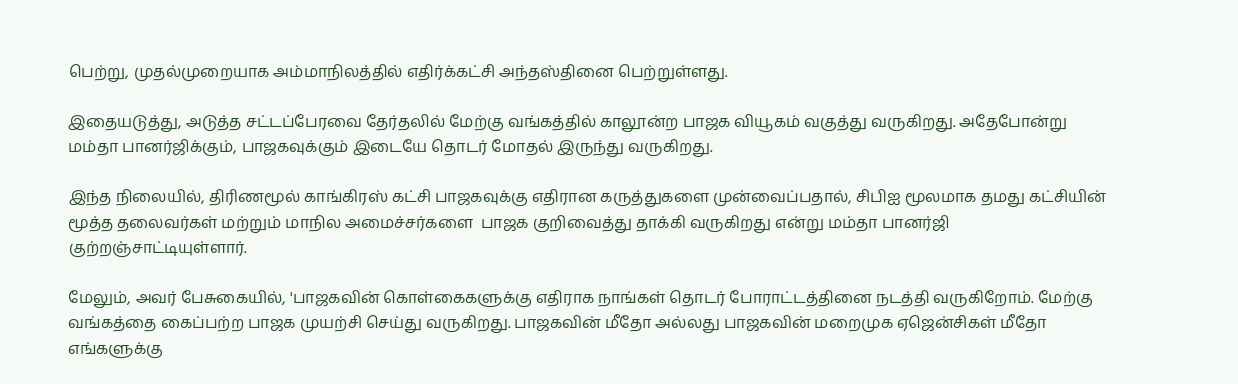பெற்று, முதல்முறையாக அம்மாநிலத்தில் எதிர்க்கட்சி அந்தஸ்தினை பெற்றுள்ளது.

இதையடுத்து, அடுத்த சட்டப்பேரவை தேர்தலில் மேற்கு வங்கத்தில் காலூன்ற பாஜக வியூகம் வகுத்து வருகிறது. அதேபோன்று மம்தா பானர்ஜிக்கும், பாஜகவுக்கும் இடையே தொடர் மோதல் இருந்து வருகிறது.

இந்த நிலையில், திரிணமூல் காங்கிரஸ் கட்சி பாஜகவுக்கு எதிரான கருத்துகளை முன்வைப்பதால், சிபிஐ மூலமாக தமது கட்சியின் மூத்த தலைவர்கள் மற்றும் மாநில அமைச்சர்களை  பாஜக குறிவைத்து தாக்கி வருகிறது என்று மம்தா பானர்ஜி குற்றஞ்சாட்டியுள்ளார்.

மேலும், அவர் பேசுகையில், 'பாஜகவின் கொள்கைகளுக்கு எதிராக நாங்கள் தொடர் போராட்டத்தினை நடத்தி வருகிறோம். மேற்கு வங்கத்தை கைப்பற்ற பாஜக முயற்சி செய்து வருகிறது. பாஜகவின் மீதோ அல்லது பாஜகவின் மறைமுக ஏஜென்சிகள் மீதோ எங்களுக்கு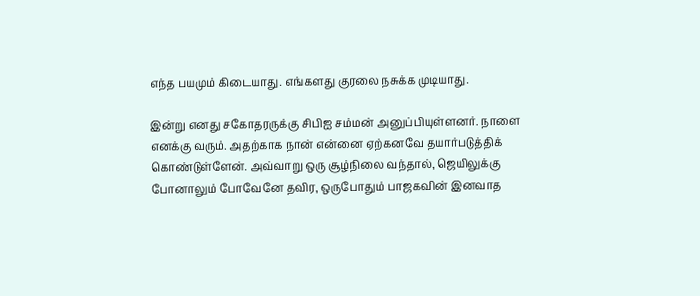எந்த பயமும் கிடையாது. எங்களது குரலை நசுக்க முடியாது.

இன்று எனது சகோதரருக்கு சிபிஐ சம்மன் அனுப்பியுள்ளனர். நாளை எனக்கு வரும். அதற்காக நான் என்னை ஏற்கனவே தயார்படுத்திக் கொண்டுள்ளேன். அவ்வாறு ஒரு சூழ்நிலை வந்தால், ஜெயிலுக்கு போனாலும் போவேனே தவிர, ஒருபோதும் பாஜகவின் இனவாத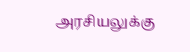அரசியலுக்கு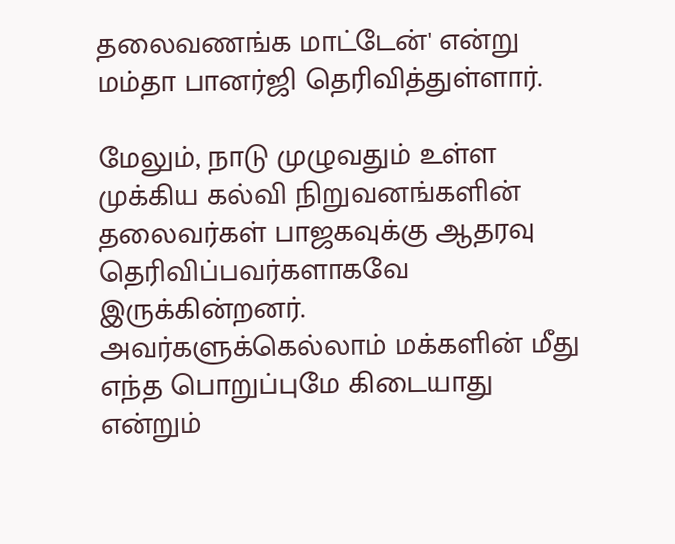தலைவணங்க மாட்டேன்' என்று மம்தா பானர்ஜி தெரிவித்துள்ளார்.

மேலும், நாடு முழுவதும் உள்ள முக்கிய கல்வி நிறுவனங்களின் தலைவர்கள் பாஜகவுக்கு ஆதரவு தெரிவிப்பவர்களாகவே இருக்கின்றனர். அவர்களுக்கெல்லாம் மக்களின் மீது எந்த பொறுப்புமே கிடையாது என்றும்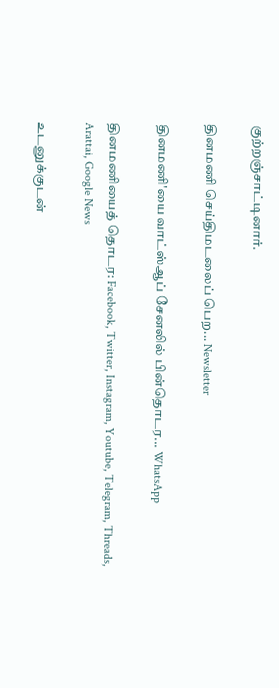குற்றஞ்சாட்டினார்.

தினமணி செய்திமடலைப் பெற... Newsletter

தினமணி'யை வாட்ஸ்ஆப் சேனலில் பின்தொடர... WhatsApp

தினமணியைத் தொடர: Facebook, Twitter, Instagram, Youtube, Telegram, Threads, Arattai, Google News

உடனுக்குடன்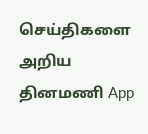செய்திகளை அறிய தினமணி App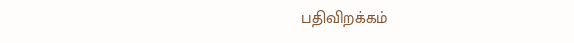பதிவிறக்கம்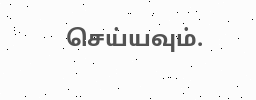செய்யவும்.